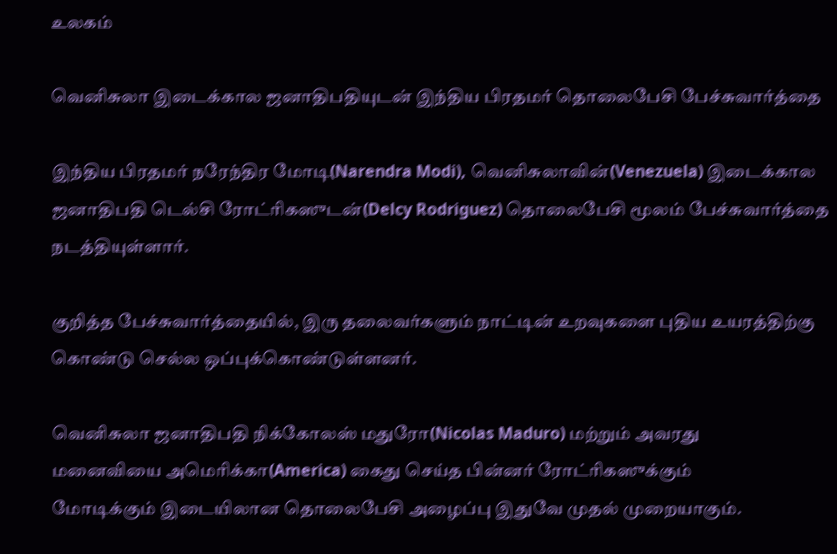உலகம்

வெனிசுலா இடைக்கால ஜனாதிபதியுடன் இந்திய பிரதமர் தொலைபேசி பேச்சுவார்த்தை

இந்திய பிரதமர் நரேந்திர மோடி(Narendra Modi), வெனிசுலாவின்(Venezuela) இடைக்கால ஜனாதிபதி டெல்சி ரோட்ரிகஸுடன்(Delcy Rodriguez) தொலைபேசி மூலம் பேச்சுவார்த்தை
நடத்தியுள்ளார்.

குறித்த பேச்சுவார்த்தையில், இரு தலைவர்களும் நாட்டின் உறவுகளை புதிய உயரத்திற்கு கொண்டு செல்ல ஒப்புக்கொண்டுள்ளனர்.

வெனிசுலா ஜனாதிபதி நிக்கோலஸ் மதுரோ(Nicolas Maduro) மற்றும் அவரது
மனைவியை அமெரிக்கா(America) கைது செய்த பின்னர் ரோட்ரிகஸுக்கும்
மோடிக்கும் இடையிலான தொலைபேசி அழைப்பு இதுவே முதல் முறையாகும்.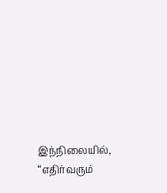இந்நிலையில், “எதிர்வரும்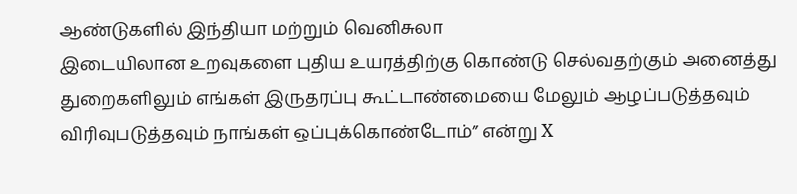ஆண்டுகளில் இந்தியா மற்றும் வெனிசுலா
இடையிலான உறவுகளை புதிய உயரத்திற்கு கொண்டு செல்வதற்கும் அனைத்து
துறைகளிலும் எங்கள் இருதரப்பு கூட்டாண்மையை மேலும் ஆழப்படுத்தவும்
விரிவுபடுத்தவும் நாங்கள் ஒப்புக்கொண்டோம்” என்று X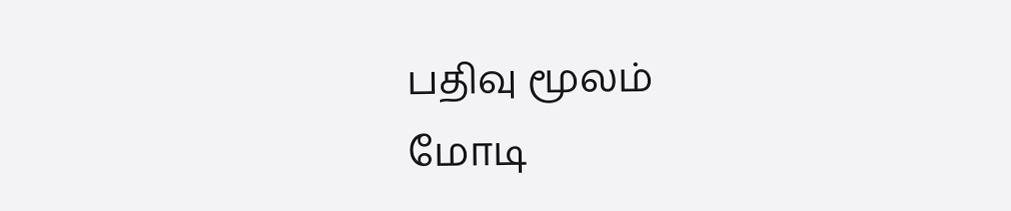பதிவு மூலம்
மோடி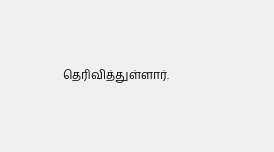தெரிவித்துள்ளார்.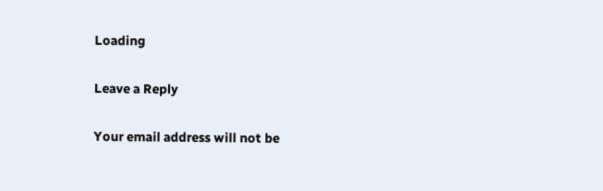Loading

Leave a Reply

Your email address will not be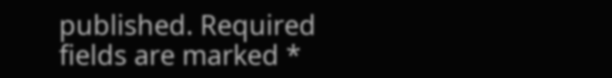published. Required fields are marked *